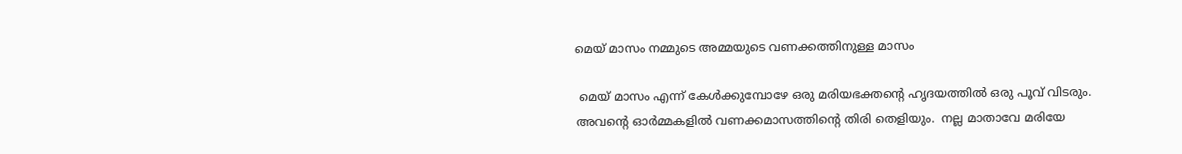മെയ് മാസം നമ്മുടെ അമ്മയുടെ വണക്കത്തിനുള്ള മാസം

 മെയ് മാസം എന്ന് കേള്‍ക്കുമ്പോഴേ ഒരു മരിയഭക്തന്റെ ഹൃദയത്തില്‍ ഒരു പൂവ് വിടരും. അവന്റെ ഓര്‍മ്മകളില്‍ വണക്കമാസത്തിന്റെ തിരി തെളിയും.  നല്ല മാതാവേ മരിയേ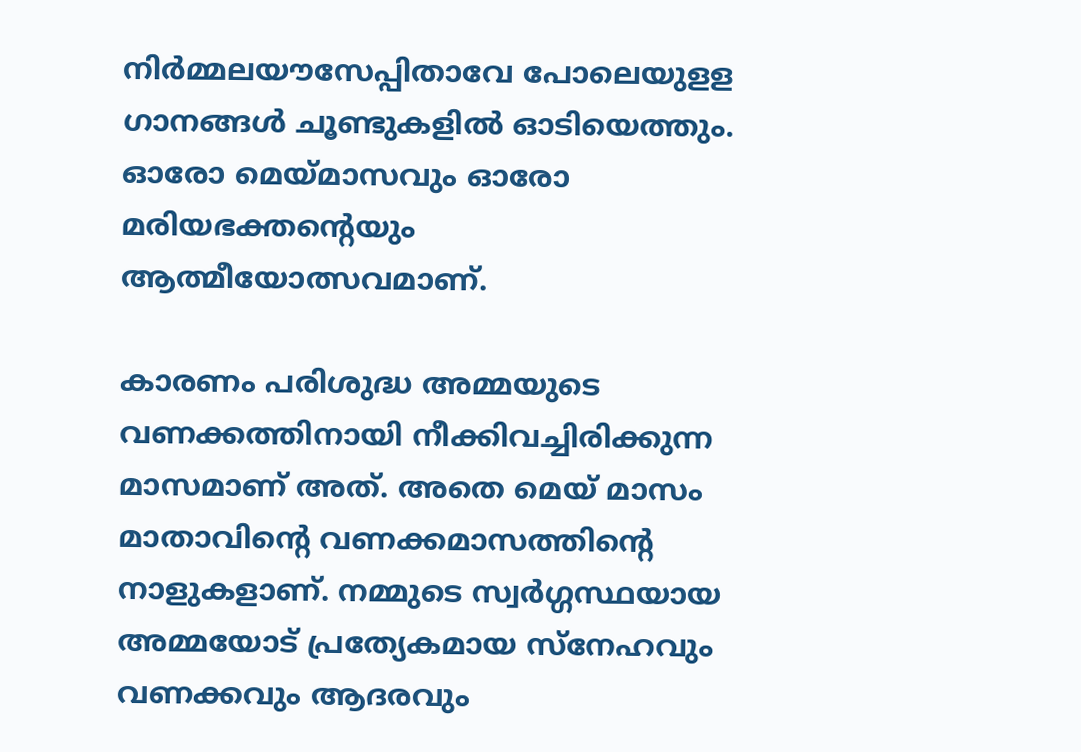നിര്‍മ്മലയൗസേപ്പിതാവേ പോലെയുളള ഗാനങ്ങള്‍ ചൂണ്ടുകളില്‍ ഓടിയെത്തും. ഓരോ മെയ്മാസവും ഓരോ മരിയഭക്തന്റെയും ആത്മീയോത്സവമാണ്.

കാരണം പരിശുദ്ധ അമ്മയുടെ വണക്കത്തിനായി നീക്കിവച്ചിരിക്കുന്ന മാസമാണ് അത്. അതെ മെയ് മാസം മാതാവിന്റെ വണക്കമാസത്തിന്റെ നാളുകളാണ്. നമ്മുടെ സ്വര്‍ഗ്ഗസ്ഥയായ അമ്മയോട് പ്രത്യേകമായ സ്‌നേഹവും വണക്കവും ആദരവും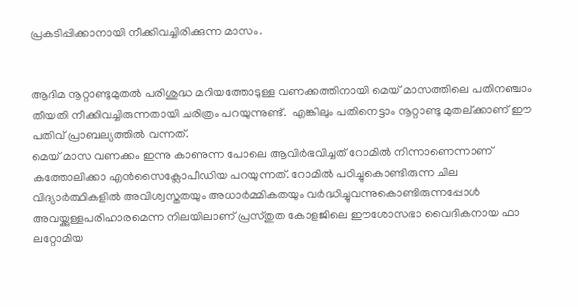പ്രകടിപ്പിക്കാനായി നീക്കിവച്ചിരിക്കുന്ന മാസം.


ആദിമ നൂറ്റാണ്ടുമുതല്‍ പരിശുദ്ധ മറിയത്തോടുള്ള വണക്കത്തിനായി മെയ് മാസത്തിലെ പതിനഞ്ചാം തീയതി നീക്കിവച്ചിരുന്നതായി ചരിത്രം പറയുന്നുണ്ട്.  എങ്കിലും പതിനെട്ടാം നൂറ്റാണ്ടു മുതല്ക്കാണ് ഈ പതിവ് പ്രാബല്യത്തില്‍ വന്നത്.
മെയ് മാസ വണക്കം ഇന്നു കാണുന്ന പോലെ ആവിര്‍ഭവിച്ചത് റോമില്‍ നിന്നാണെന്നാണ് കത്തോലിക്കാ എന്‍സൈക്ലോപീഡിയ പറയുന്നത്. റോമില്‍ പഠിച്ചുകൊണ്ടിരുന്ന ചില വിദ്യാര്‍ത്ഥികളില്‍ അവിശ്വസ്തതയും അധാര്‍മ്മികതയും വര്‍ദ്ധിച്ചുവന്നുകൊണ്ടിരുന്നപ്പോള്‍ അവയ്ക്കുള്ളപരിഹാരമെന്ന നിലയിലാണ് പ്രസ്തുത കോളജിലെ ഈശോസഭാ വൈദികനായ ഫാ ലറ്റോമിയ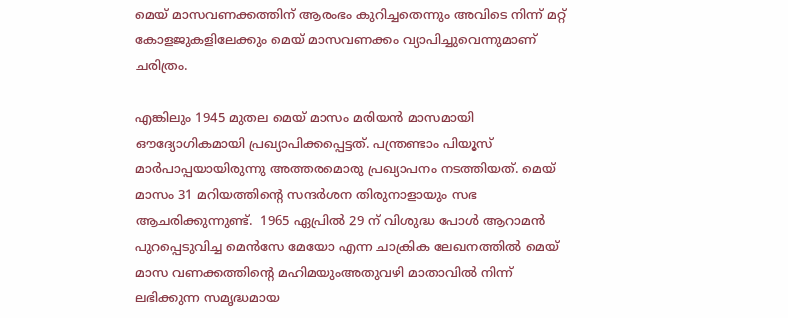മെയ് മാസവണക്കത്തിന് ആരംഭം കുറിച്ചതെന്നും അവിടെ നിന്ന് മറ്റ് കോളജുകളിലേക്കും മെയ് മാസവണക്കം വ്യാപിച്ചുവെന്നുമാണ് ചരിത്രം.

എങ്കിലും 1945 മുതല മെയ് മാസം മരിയന്‍ മാസമായി ഔദ്യോഗികമായി പ്രഖ്യാപിക്കപ്പെട്ടത്. പന്ത്രണ്ടാം പിയൂസ് മാര്‍പാപ്പയായിരുന്നു അത്തരമൊരു പ്രഖ്യാപനം നടത്തിയത്. മെയ് മാസം 31 മറിയത്തിന്റെ സന്ദര്‍ശന തിരുനാളായും സഭ ആചരിക്കുന്നുണ്ട്.  1965 ഏപ്രില്‍ 29 ന് വിശുദ്ധ പോള്‍ ആറാമന്‍ പുറപ്പെടുവിച്ച മെന്‍സേ മേയോ എന്ന ചാക്രിക ലേഖനത്തില്‍ മെയ് മാസ വണക്കത്തിന്റെ മഹിമയുംഅതുവഴി മാതാവില്‍ നിന്ന് ലഭിക്കുന്ന സമൃദ്ധമായ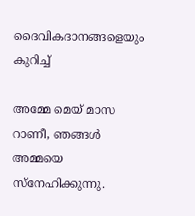ദൈവികദാനങ്ങളെയും കുറിച്ച്

അമ്മേ മെയ് മാസ റാണീ, ഞങ്ങള്‍ അമ്മയെ സ്‌നേഹിക്കുന്നു.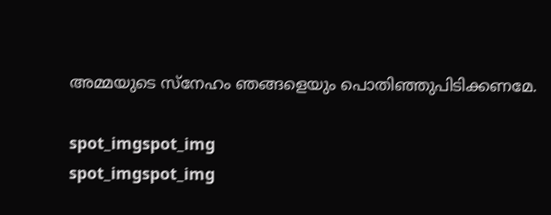അമ്മയുടെ സ്‌നേഹം ഞങ്ങളെയും പൊതിഞ്ഞുപിടിക്കണമേ.

spot_imgspot_img
spot_imgspot_img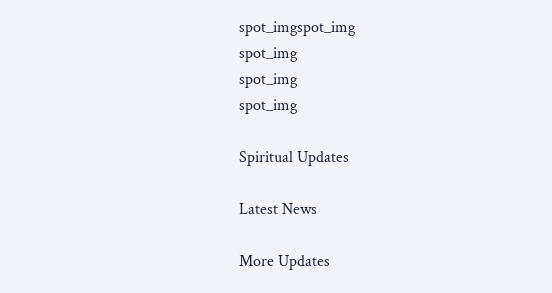spot_imgspot_img
spot_img
spot_img
spot_img

Spiritual Updates

Latest News

More Updates